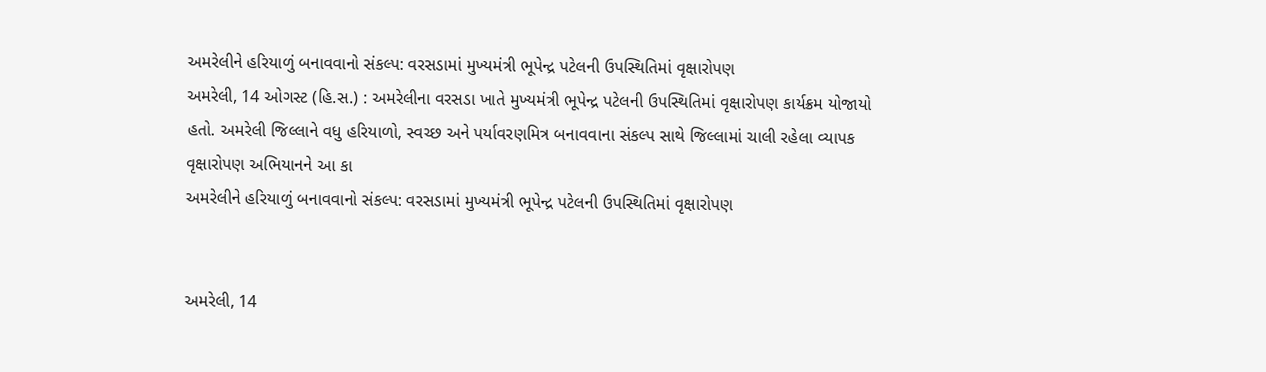અમરેલીને હરિયાળું બનાવવાનો સંકલ્પ: વરસડામાં મુખ્યમંત્રી ભૂપેન્દ્ર પટેલની ઉપસ્થિતિમાં વૃક્ષારોપણ
અમરેલી, 14 ઓગસ્ટ (હિ.સ.) : અમરેલીના વરસડા ખાતે મુખ્યમંત્રી ભૂપેન્દ્ર પટેલની ઉપસ્થિતિમાં વૃક્ષારોપણ કાર્યક્રમ યોજાયો હતો. અમરેલી જિલ્લાને વધુ હરિયાળો, સ્વચ્છ અને પર્યાવરણમિત્ર બનાવવાના સંકલ્પ સાથે જિલ્લામાં ચાલી રહેલા વ્યાપક વૃક્ષારોપણ અભિયાનને આ કા
અમરેલીને હરિયાળું બનાવવાનો સંકલ્પ: વરસડામાં મુખ્યમંત્રી ભૂપેન્દ્ર પટેલની ઉપસ્થિતિમાં વૃક્ષારોપણ


અમરેલી, 14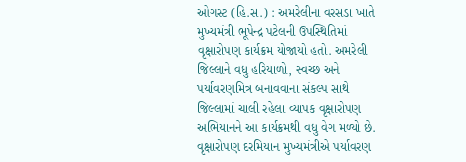ઓગસ્ટ (હિ.સ.) : અમરેલીના વરસડા ખાતે મુખ્યમંત્રી ભૂપેન્દ્ર પટેલની ઉપસ્થિતિમાં વૃક્ષારોપણ કાર્યક્રમ યોજાયો હતો. અમરેલી જિલ્લાને વધુ હરિયાળો, સ્વચ્છ અને પર્યાવરણમિત્ર બનાવવાના સંકલ્પ સાથે જિલ્લામાં ચાલી રહેલા વ્યાપક વૃક્ષારોપણ અભિયાનને આ કાર્યક્રમથી વધુ વેગ મળ્યો છે. વૃક્ષારોપણ દરમિયાન મુખ્યમંત્રીએ પર્યાવરણ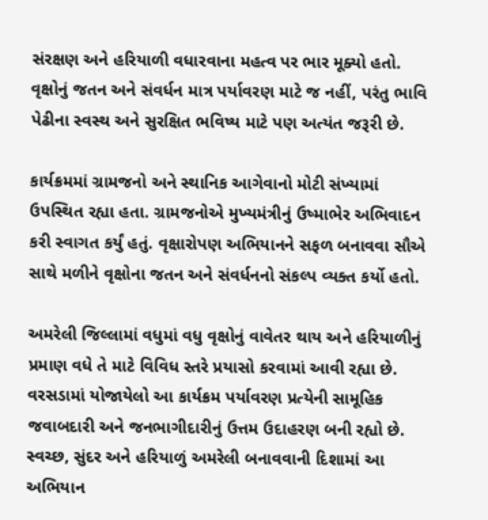સંરક્ષણ અને હરિયાળી વધારવાના મહત્વ પર ભાર મૂક્યો હતો. વૃક્ષોનું જતન અને સંવર્ધન માત્ર પર્યાવરણ માટે જ નહીં, પરંતુ ભાવિ પેઢીના સ્વસ્થ અને સુરક્ષિત ભવિષ્ય માટે પણ અત્યંત જરૂરી છે.

કાર્યક્રમમાં ગ્રામજનો અને સ્થાનિક આગેવાનો મોટી સંખ્યામાં ઉપસ્થિત રહ્યા હતા. ગ્રામજનોએ મુખ્યમંત્રીનું ઉષ્માભેર અભિવાદન કરી સ્વાગત કર્યું હતું. વૃક્ષારોપણ અભિયાનને સફળ બનાવવા સૌએ સાથે મળીને વૃક્ષોના જતન અને સંવર્ધનનો સંકલ્પ વ્યક્ત કર્યો હતો.

અમરેલી જિલ્લામાં વધુમાં વધુ વૃક્ષોનું વાવેતર થાય અને હરિયાળીનું પ્રમાણ વધે તે માટે વિવિધ સ્તરે પ્રયાસો કરવામાં આવી રહ્યા છે. વરસડામાં યોજાયેલો આ કાર્યક્રમ પર્યાવરણ પ્રત્યેની સામૂહિક જવાબદારી અને જનભાગીદારીનું ઉત્તમ ઉદાહરણ બની રહ્યો છે. સ્વચ્છ, સુંદર અને હરિયાળું અમરેલી બનાવવાની દિશામાં આ અભિયાન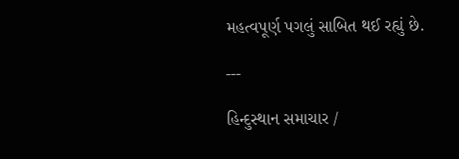મહત્વપૂર્ણ પગલું સાબિત થઈ રહ્યું છે.

---

હિન્દુસ્થાન સમાચાર /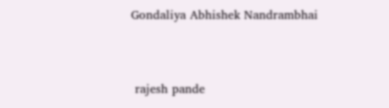Gondaliya Abhishek Nandrambhai


 rajesh pande